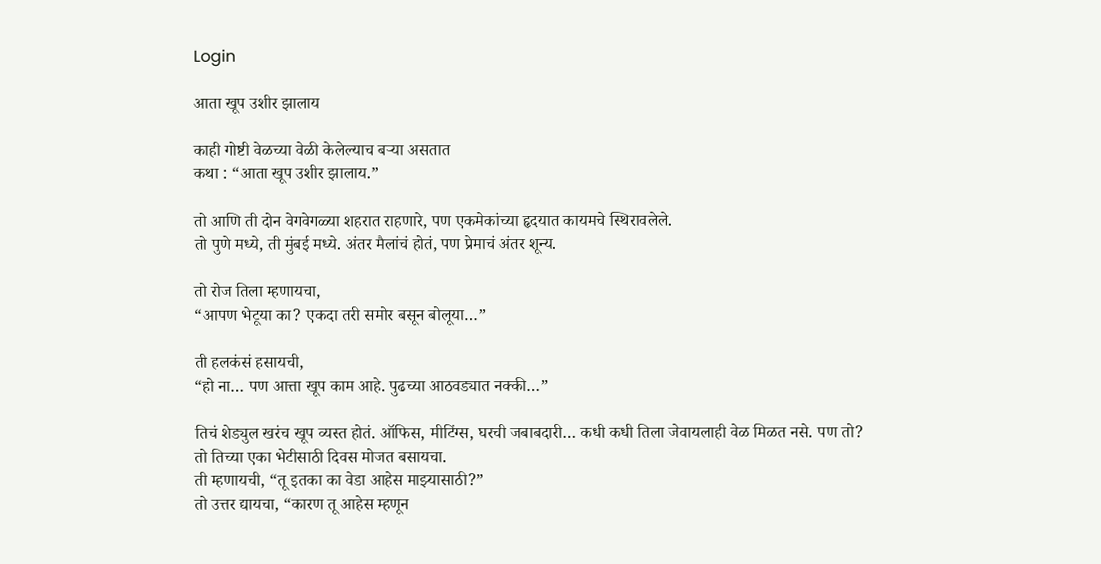Login

आता खूप उशीर झालाय

काही गोष्टी वेळच्या वेळी केलेल्याच बऱ्या असतात
कथा : “आता खूप उशीर झालाय.”

तो आणि ती दोन वेगवेगळ्या शहरात राहणारे, पण एकमेकांच्या हृदयात कायमचे स्थिरावलेले.
तो पुणे मध्ये, ती मुंबई मध्ये. अंतर मैलांचं होतं, पण प्रेमाचं अंतर शून्य.

तो रोज तिला म्हणायचा,
“आपण भेटूया का? एकदा तरी समोर बसून बोलूया…”

ती हलकंसं हसायची,
“हो ना… पण आत्ता खूप काम आहे. पुढच्या आठवड्यात नक्की…”

तिचं शेड्युल खरंच खूप व्यस्त होतं. ऑफिस, मीटिंग्स, घरची जबाबदारी… कधी कधी तिला जेवायलाही वेळ मिळत नसे. पण तो?
तो तिच्या एका भेटीसाठी दिवस मोजत बसायचा.
ती म्हणायची, “तू इतका का वेडा आहेस माझ्यासाठी?”
तो उत्तर द्यायचा, “कारण तू आहेस म्हणून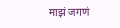माझं जगणं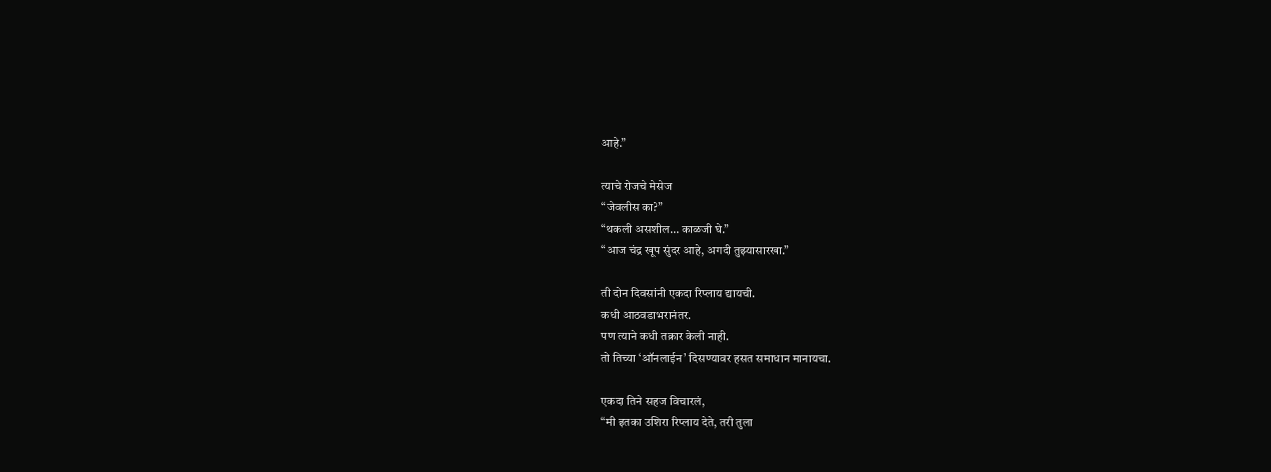आहे.”

त्याचे रोजचे मेसेज
“जेवलीस का?”
“थकली असशील… काळजी घे.”
“आज चंद्र खूप सुंदर आहे, अगदी तुझ्यासारखा.”

ती दोन दिवसांनी एकदा रिप्लाय द्यायची.
कधी आठवडाभरानंतर.
पण त्याने कधी तक्रार केली नाही.
तो तिच्या ‘ऑनलाईन’ दिसण्यावर हसत समाधान मानायचा.

एकदा तिने सहज विचारलं,
“मी इतका उशिरा रिप्लाय देते, तरी तुला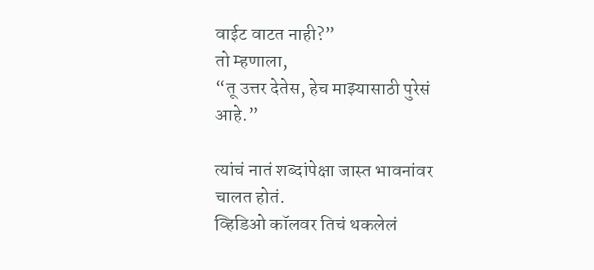वाईट वाटत नाही?”
तो म्हणाला,
“तू उत्तर देतेस, हेच माझ्यासाठी पुरेसं आहे.”

त्यांचं नातं शब्दांपेक्षा जास्त भावनांवर चालत होतं.
व्हिडिओ कॉलवर तिचं थकलेलं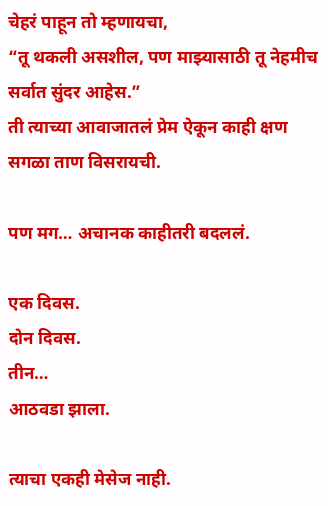चेहरं पाहून तो म्हणायचा,
“तू थकली असशील, पण माझ्यासाठी तू नेहमीच सर्वात सुंदर आहेस.”
ती त्याच्या आवाजातलं प्रेम ऐकून काही क्षण सगळा ताण विसरायची.

पण मग… अचानक काहीतरी बदललं.

एक दिवस.
दोन दिवस.
तीन…
आठवडा झाला.

त्याचा एकही मेसेज नाही.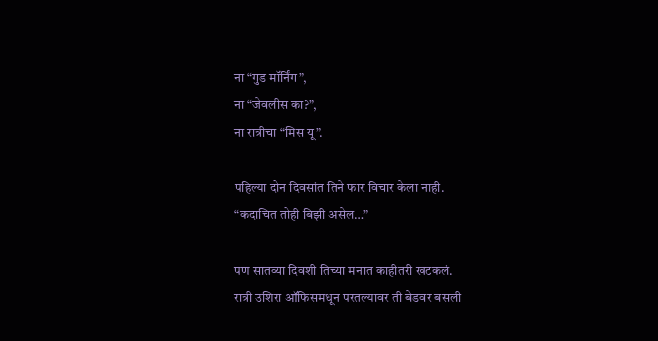ना “गुड मॉर्निंग”,
ना “जेवलीस का?”,
ना रात्रीचा “मिस यू”.

पहिल्या दोन दिवसांत तिने फार विचार केला नाही.
“कदाचित तोही बिझी असेल…”

पण सातव्या दिवशी तिच्या मनात काहीतरी खटकलं.
रात्री उशिरा ऑफिसमधून परतल्यावर ती बेडवर बसली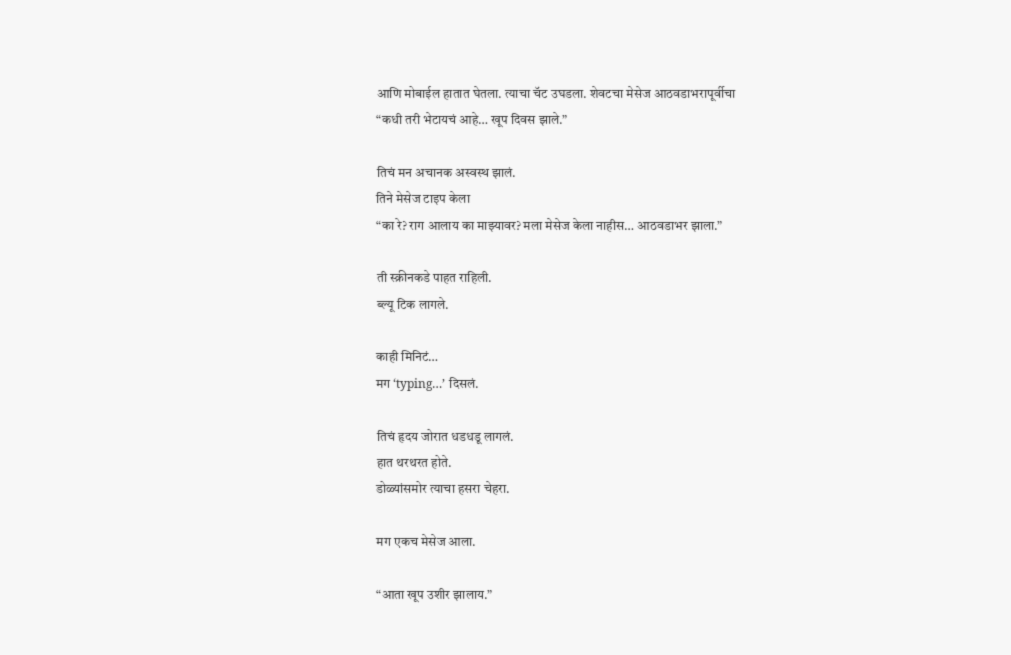आणि मोबाईल हातात घेतला. त्याचा चॅट उघडला. शेवटचा मेसेज आठवडाभरापूर्वीचा
“कधी तरी भेटायचं आहे… खूप दिवस झाले.”

तिचं मन अचानक अस्वस्थ झालं.
तिने मेसेज टाइप केला
“का रे? राग आलाय का माझ्यावर? मला मेसेज केला नाहीस… आठवडाभर झाला.”

ती स्क्रीनकडे पाहत राहिली.
ब्ल्यू टिक लागले.

काही मिनिटं…
मग ‘typing…’ दिसलं.

तिचं हृदय जोरात धडधडू लागलं.
हात थरथरत होते.
डोळ्यांसमोर त्याचा हसरा चेहरा.

मग एकच मेसेज आला.

“आता खूप उशीर झालाय.”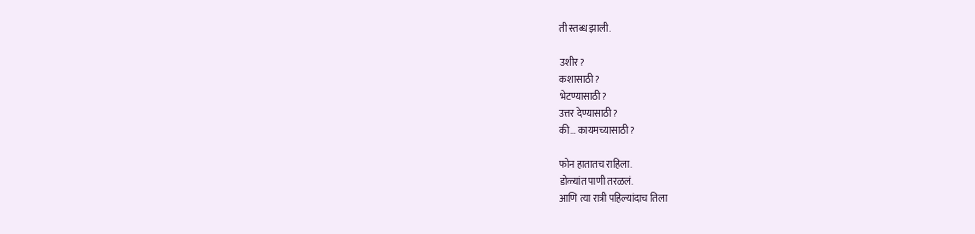ती स्तब्ध झाली.

उशीर?
कशासाठी?
भेटण्यासाठी?
उत्तर देण्यासाठी?
की… कायमच्यासाठी?

फोन हातातच राहिला.
डोळ्यांत पाणी तरळलं.
आणि त्या रात्री पहिल्यांदाच तिला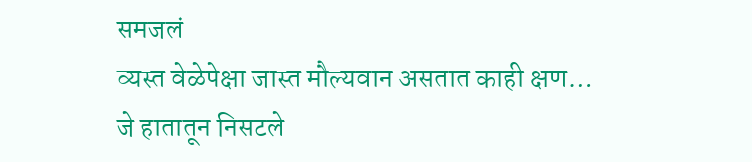समजलं
व्यस्त वेळेपेक्षा जास्त मौल्यवान असतात काही क्षण…
जे हातातून निसटले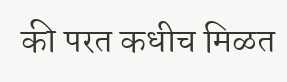की परत कधीच मिळत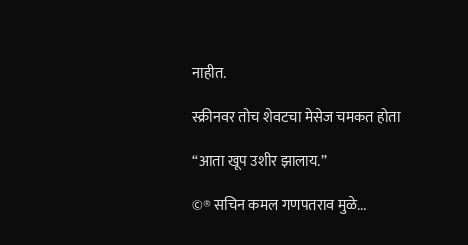नाहीत.

स्क्रीनवर तोच शेवटचा मेसेज चमकत होता

“आता खूप उशीर झालाय.”

©® सचिन कमल गणपतराव मुळे...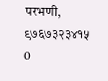परभणी, ९७६७३२३४१५
0